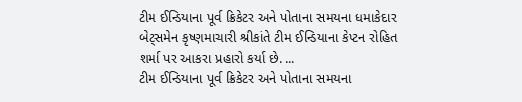ટીમ ઈન્ડિયાના પૂર્વ ક્રિકેટર અને પોતાના સમયના ધમાકેદાર બેટ્સમેન કૃષ્ણમાચારી શ્રીકાંતે ટીમ ઈન્ડિયાના કેપ્ટન રોહિત શર્મા પર આકરા પ્રહારો કર્યા છે. ...
ટીમ ઈન્ડિયાના પૂર્વ ક્રિકેટર અને પોતાના સમયના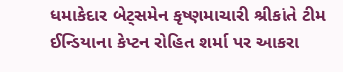ધમાકેદાર બેટ્સમેન કૃષ્ણમાચારી શ્રીકાંતે ટીમ ઈન્ડિયાના કેપ્ટન રોહિત શર્મા પર આકરા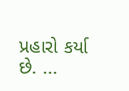પ્રહારો કર્યા છે. ...